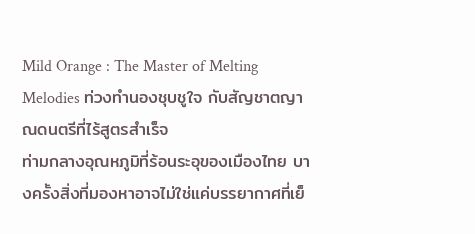Mild Orange : The Master of Melting Melodies ท่วงทำนองชุบชูใจ กับสัญชาตญาณดนตรีที่ไร้สูตรสำเร็จ
ท่ามกลางอุณหภูมิที่ร้อนระอุของเมืองไทย บางครั้งสิ่งที่มองหาอาจไม่ใช่แค่บรรยากาศที่เย็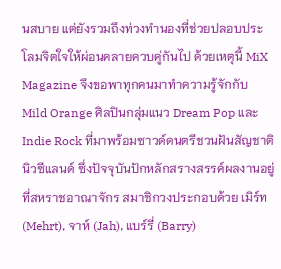นสบาย แต่ยังรวมถึงท่วงทำนองที่ช่วยปลอบประโลมจิตใจให้ผ่อนคลายควบคู่กันไป ด้วยเหตุนี้ MiX Magazine จึงขอพาทุกคนมาทำความรู้จักกับ Mild Orange ศิลปินกลุ่มแนว Dream Pop และ Indie Rock ที่มาพร้อมซาวด์ดนตรีชวนฝันสัญชาตินิวซีแลนด์ ซึ่งปัจจุบันปักหลักสรางสรรค์ผลงานอยู่ที่สหราชอาณาจักร สมาชิกวงประกอบด้วย เมิร์ท (Mehrt), จาห์ (Jah), แบร์รี่ (Barry)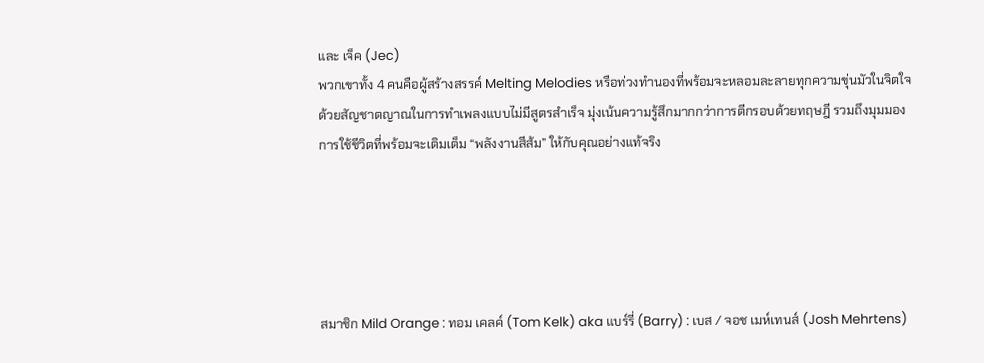และ เจ็ค (Jec)
พวกเขาทั้ง 4 คนคือผู้สร้างสรรค์ Melting Melodies หรือท่วงทำนองที่พร้อมจะหลอมละลายทุกความขุ่นมัวในจิตใจ ด้วยสัญชาตญาณในการทำเพลงแบบไม่มีสูตรสำเร็จ มุ่งเน้นความรู้สึกมากกว่าการตีกรอบด้วยทฤษฎี รวมถึงมุมมองการใช้ชีวิตที่พร้อมจะเติมเต็ม “พลังงานสีส้ม” ให้กับคุณอย่างแท้จริง





สมาชิก Mild Orange : ทอม เคลค์ (Tom Kelk) aka แบร์รี่ (Barry) : เบส / จอช เมห์เทนส์ (Josh Mehrtens)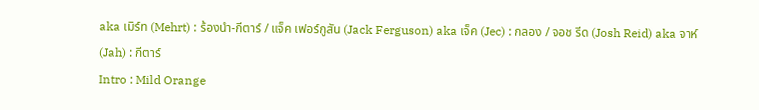aka เมิร์ท (Mehrt) : ร้องนำ-กีตาร์ / แจ็ค เฟอร์กูสัน (Jack Ferguson) aka เจ็ค (Jec) : กลอง / จอช รีด (Josh Reid) aka จาห์ (Jah) : กีตาร์
Intro : Mild Orange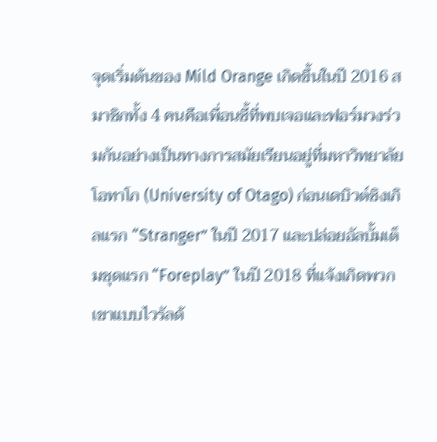จุดเริ่มต้นของ Mild Orange เกิดขึ้นในปี 2016 สมาชิกทั้ง 4 คนคือเพื่อนซี้ที่พบเจอและฟอร์มวงร่วมกันอย่างเป็นทางการสมัยเรียนอยู่ที่มหาวิทยาลัยโอทาโก (University of Otago) ก่อนเดบิวต์ซิงเกิลแรก “Stranger” ในปี 2017 และปล่อยอัลบั้มเต็มชุดแรก “Foreplay” ในปี 2018 ที่แจ้งเกิดพวกเขาแบบไวรัลด้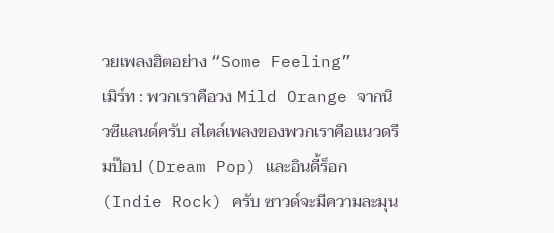วยเพลงฮิตอย่าง “Some Feeling”
เมิร์ท : พวกเราคือวง Mild Orange จากนิวซีแลนด์ครับ สไตล์เพลงของพวกเราคือแนวดรีมป๊อป (Dream Pop) และอินดี้ร็อก (Indie Rock) ครับ ซาวด์จะมีความละมุน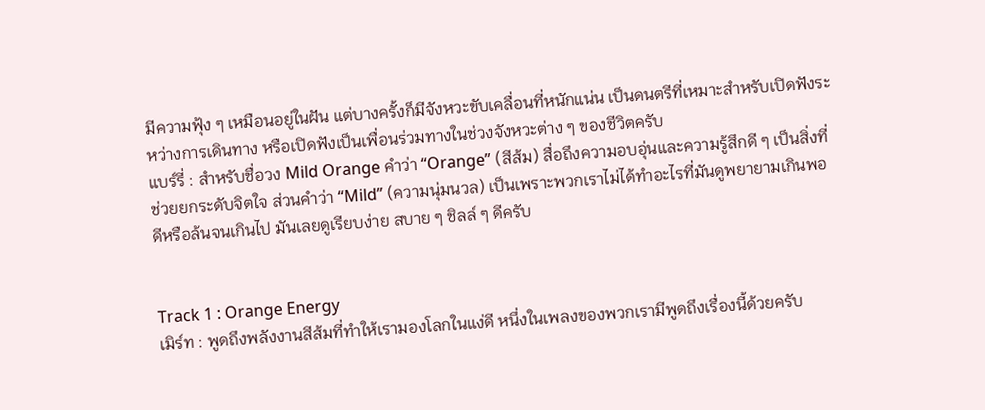มีความฟุ้ง ๆ เหมือนอยู่ในฝัน แต่บางครั้งก็มีจังหวะขับเคลื่อนที่หนักแน่น เป็นดนตรีที่เหมาะสำหรับเปิดฟังระหว่างการเดินทาง หรือเปิดฟังเป็นเพื่อนร่วมทางในช่วงจังหวะต่าง ๆ ของชีวิตครับ
แบร์รี่ : สำหรับชื่อวง Mild Orange คำว่า “Orange” (สีส้ม) สื่อถึงความอบอุ่นและความรู้สึกดี ๆ เป็นสิ่งที่ช่วยยกระดับจิตใจ ส่วนคำว่า “Mild” (ความนุ่มนวล) เป็นเพราะพวกเราไม่ได้ทำอะไรที่มันดูพยายามเกินพอดีหรือล้นจนเกินไป มันเลยดูเรียบง่าย สบาย ๆ ชิลล์ ๆ ดีครับ


Track 1 : Orange Energy
เมิร์ท : พูดถึงพลังงานสีส้มที่ทำให้เรามองโลกในแง่ดี หนึ่งในเพลงของพวกเรามีพูดถึงเรื่องนี้ด้วยครับ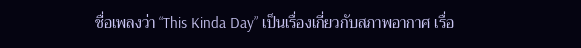ชื่อเพลงว่า “This Kinda Day” เป็นเรื่องเกี่ยวกับสภาพอากาศ เรื่อ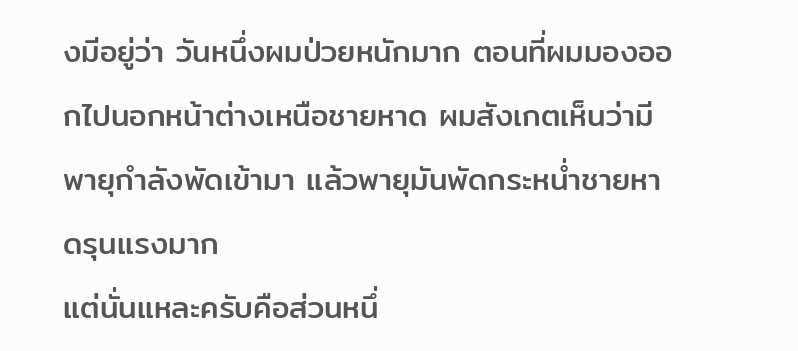งมีอยู่ว่า วันหนึ่งผมป่วยหนักมาก ตอนที่ผมมองออกไปนอกหน้าต่างเหนือชายหาด ผมสังเกตเห็นว่ามีพายุกำลังพัดเข้ามา แล้วพายุมันพัดกระหน่ำชายหาดรุนแรงมาก
แต่นั่นแหละครับคือส่วนหนึ่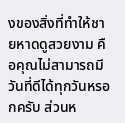งของสิ่งที่ทำให้ชายหาดดูสวยงาม คือคุณไม่สามารถมีวันที่ดีได้ทุกวันหรอกครับ ส่วนห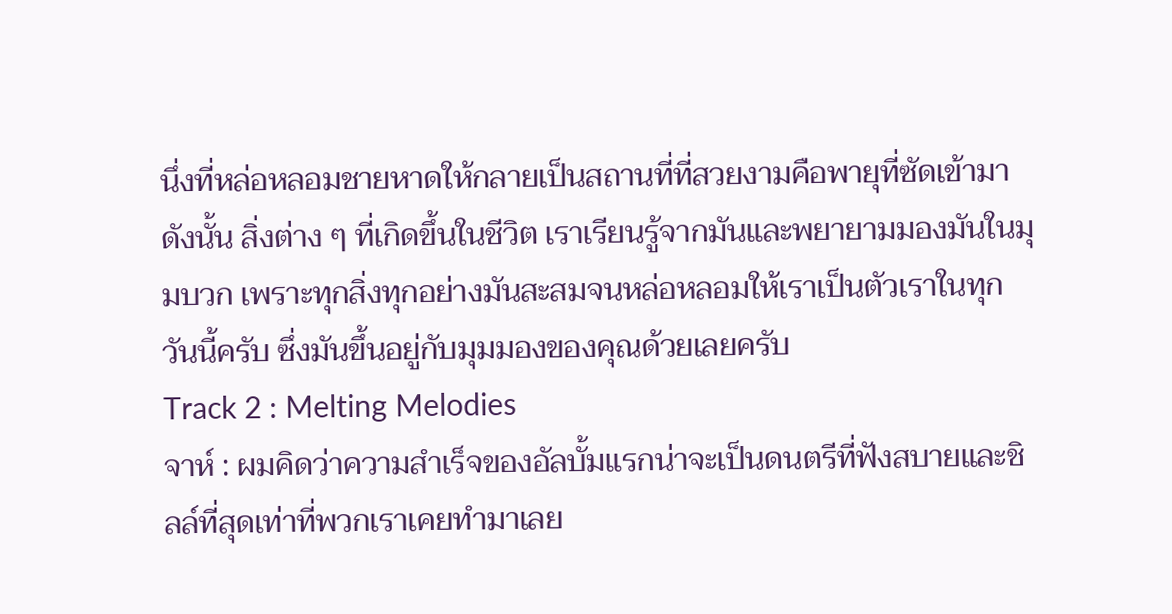นึ่งที่หล่อหลอมชายหาดให้กลายเป็นสถานที่ที่สวยงามคือพายุที่ซัดเข้ามา
ดังนั้น สิ่งต่าง ๆ ที่เกิดขึ้นในชีวิต เราเรียนรู้จากมันและพยายามมองมันในมุมบวก เพราะทุกสิ่งทุกอย่างมันสะสมจนหล่อหลอมให้เราเป็นตัวเราในทุกวันนี้ครับ ซึ่งมันขึ้นอยู่กับมุมมองของคุณด้วยเลยครับ
Track 2 : Melting Melodies
จาห์ : ผมคิดว่าความสำเร็จของอัลบั้มแรกน่าจะเป็นดนตรีที่ฟังสบายและชิลล์ที่สุดเท่าที่พวกเราเคยทำมาเลย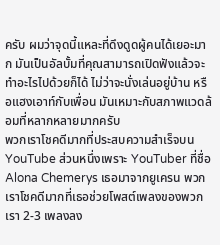ครับ ผมว่าจุดนี้แหละที่ดึงดูดผู้คนได้เยอะมาก มันเป็นอัลบั้มที่คุณสามารถเปิดฟังแล้วจะทำอะไรไปด้วยก็ได้ ไม่ว่าจะนั่งเล่นอยู่บ้าน หรือแฮงเอาท์กับเพื่อน มันเหมาะกับสภาพแวดล้อมที่หลากหลายมากครับ
พวกเราโชคดีมากที่ประสบความสำเร็จบน YouTube ส่วนหนึ่งเพราะ YouTuber ที่ชื่อ Alona Chemerys เธอมาจากยูเครน พวกเราโชคดีมากที่เธอช่วยโพสต์เพลงของพวกเรา 2-3 เพลงลง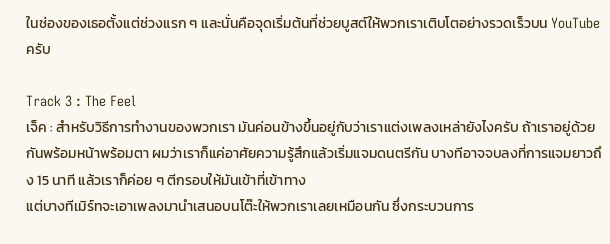ในช่องของเธอตั้งแต่ช่วงแรก ๆ และนั่นคือจุดเริ่มต้นที่ช่วยบูสต์ให้พวกเราเติบโตอย่างรวดเร็วบน YouTube ครับ

Track 3 : The Feel
เจ็ค : สำหรับวิธีการทำงานของพวกเรา มันค่อนข้างขึ้นอยู่กับว่าเราแต่งเพลงเหล่ายังไงครับ ถ้าเราอยู่ด้วยกันพร้อมหน้าพร้อมตา ผมว่าเราก็แค่อาศัยความรู้สึกแล้วเริ่มแจมดนตรีกัน บางทีอาจจบลงที่การแจมยาวถึง 15 นาที แล้วเราก็ค่อย ๆ ตีกรอบให้มันเข้าที่เข้าทาง
แต่บางทีเมิร์ทจะเอาเพลงมานำเสนอบนโต๊ะให้พวกเราเลยเหมือนกัน ซึ่งกระบวนการ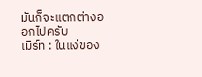มันก็จะแตกต่างออกไปครับ
เมิร์ท : ในแง่ของ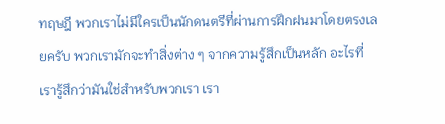ทฤษฎี พวกเราไม่มีใครเป็นนักดนตรีที่ผ่านการฝึกฝนมาโดยตรงเลยครับ พวกเรามักจะทำสิ่งต่าง ๆ จากความรู้สึกเป็นหลัก อะไรที่เรารู้สึกว่ามันใช่สำหรับพวกเรา เรา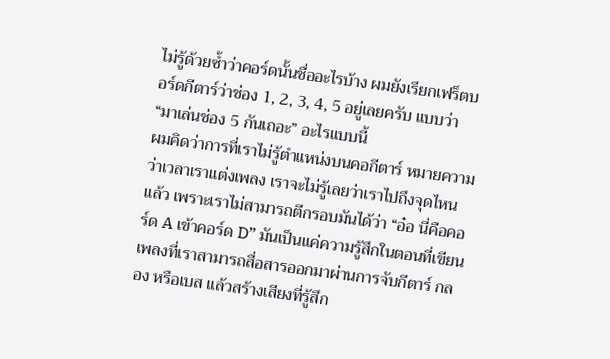ไม่รู้ด้วยซ้ำว่าคอร์ดนั้นชื่ออะไรบ้าง ผมยังเรียกเฟร็ตบอร์ดกีตาร์ว่าช่อง 1, 2, 3, 4, 5 อยู่เลยครับ แบบว่า “มาเล่นช่อง 5 กันเถอะ” อะไรแบบนี้
ผมคิดว่าการที่เราไม่รู้ตำแหน่งบนคอกีตาร์ หมายความว่าเวลาเราแต่งเพลง เราจะไม่รู้เลยว่าเราไปถึงจุดไหนแล้ว เพราะเราไม่สามารถตีกรอบมันได้ว่า “อ๋อ นี่คือคอร์ด A เข้าคอร์ด D” มันเป็นแค่ความรู้สึกในตอนที่เขียนเพลงที่เราสามารถสื่อสารออกมาผ่านการจับกีตาร์ กลอง หรือเบส แล้วสร้างเสียงที่รู้สึก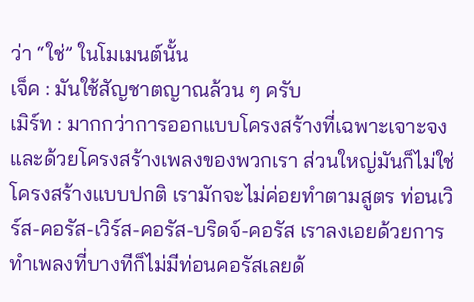ว่า “ใช่” ในโมเมนต์นั้น
เจ็ค : มันใช้สัญชาตญาณล้วน ๆ ครับ
เมิร์ท : มากกว่าการออกแบบโครงสร้างที่เฉพาะเจาะจง และด้วยโครงสร้างเพลงของพวกเรา ส่วนใหญ่มันก็ไม่ใช่โครงสร้างแบบปกติ เรามักจะไม่ค่อยทำตามสูตร ท่อนเวิร์ส-คอรัส-เวิร์ส-คอรัส-บริดจ์-คอรัส เราลงเอยด้วยการทำเพลงที่บางทีก็ไม่มีท่อนคอรัสเลยด้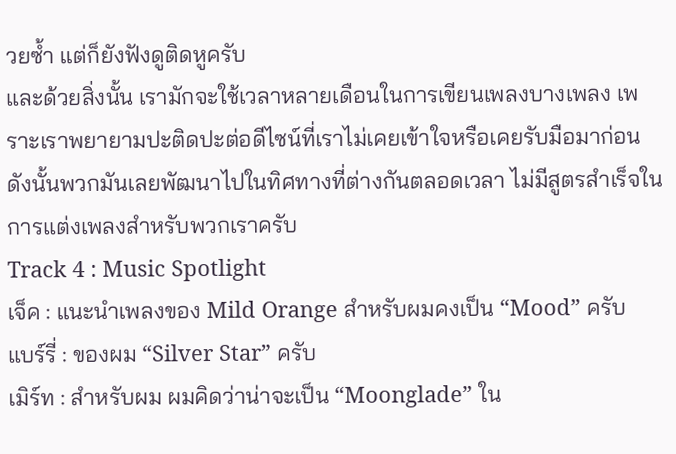วยซ้ำ แต่ก็ยังฟังดูติดหูครับ
และด้วยสิ่งนั้น เรามักจะใช้เวลาหลายเดือนในการเขียนเพลงบางเพลง เพราะเราพยายามปะติดปะต่อดีไซน์ที่เราไม่เคยเข้าใจหรือเคยรับมือมาก่อน ดังนั้นพวกมันเลยพัฒนาไปในทิศทางที่ต่างกันตลอดเวลา ไม่มีสูตรสำเร็จในการแต่งเพลงสำหรับพวกเราครับ
Track 4 : Music Spotlight
เจ็ค : แนะนำเพลงของ Mild Orange สำหรับผมคงเป็น “Mood” ครับ
แบร์รี่ : ของผม “Silver Star” ครับ
เมิร์ท : สำหรับผม ผมคิดว่าน่าจะเป็น “Moonglade” ใน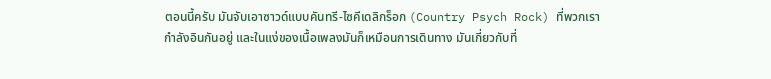ตอนนี้ครับ มันจับเอาซาวด์แบบคันทรี-ไซคีเดลิกร็อก (Country Psych Rock) ที่พวกเรากำลังอินกันอยู่ และในแง่ของเนื้อเพลงมันก็เหมือนการเดินทาง มันเกี่ยวกับที่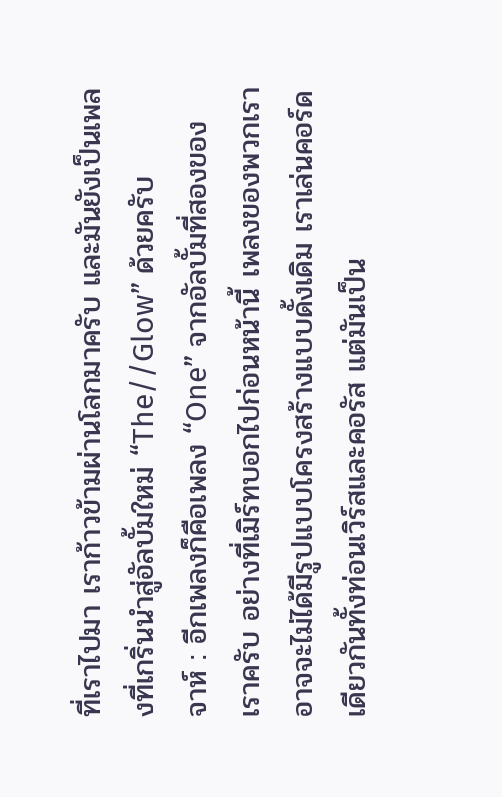ที่เราไปมา เราก้าวข้ามผ่านโลกมาครับ และมันยังเป็นเพลงที่เกริ่นนำสู่อัลบั้มใหม่ “The//Glow” ด้วยครับ
จาห์ : อีกเพลงก็คือเพลง “One” จากอัลบั้มที่สองของเราครับ อย่างที่เมิร์ทบอกไปก่อนหน้านี้ เพลงของพวกเราอาจจะไม่ได้มีรูปแบบโครงสร้างแบบดั้งเดิม เราเล่นคอร์ดเดียวกันทั้งท่อนเวิร์สและคอรัส แต่มันเป็น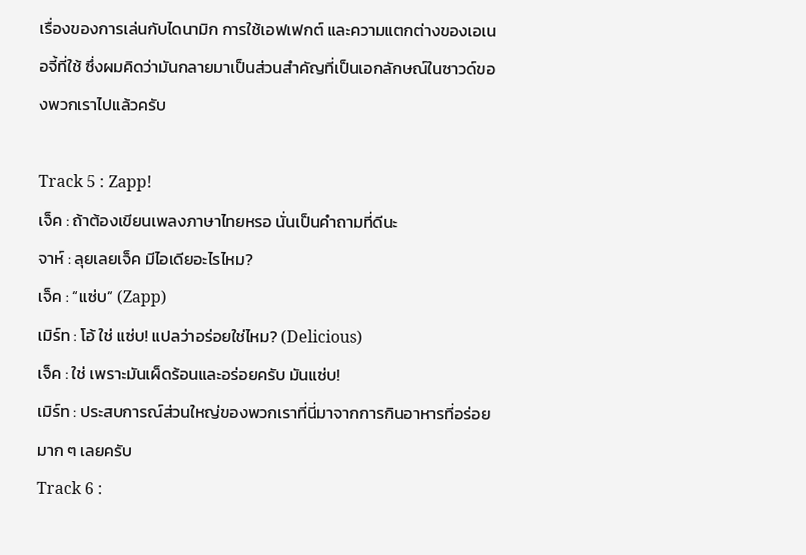เรื่องของการเล่นกับไดนามิก การใช้เอฟเฟกต์ และความแตกต่างของเอเนอจี้ที่ใช้ ซึ่งผมคิดว่ามันกลายมาเป็นส่วนสำคัญที่เป็นเอกลักษณ์ในซาวด์ของพวกเราไปแล้วครับ

Track 5 : Zapp!
เจ็ค : ถ้าต้องเขียนเพลงภาษาไทยหรอ นั่นเป็นคำถามที่ดีนะ
จาห์ : ลุยเลยเจ็ค มีไอเดียอะไรไหม?
เจ็ค : “แซ่บ” (Zapp)
เมิร์ท : โอ้ ใช่ แซ่บ! แปลว่าอร่อยใช่ไหม? (Delicious)
เจ็ค : ใช่ เพราะมันเผ็ดร้อนและอร่อยครับ มันแซ่บ!
เมิร์ท : ประสบการณ์ส่วนใหญ่ของพวกเราที่นี่มาจากการกินอาหารที่อร่อยมาก ๆ เลยครับ
Track 6 :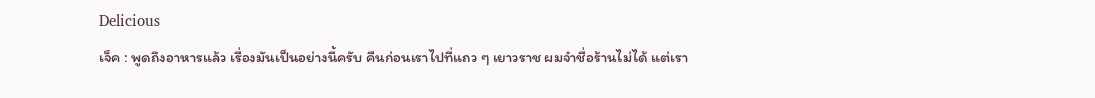Delicious
เจ็ค : พูดถึงอาหารแล้ว เรื่องมันเป็นอย่างนี้ครับ คืนก่อนเราไปที่แถว ๆ เยาวราช ผมจำชื่อร้านไม่ได้ แต่เรา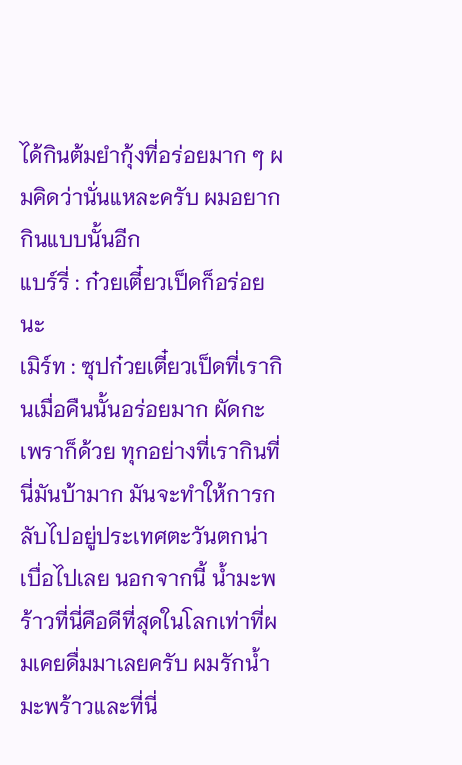ได้กินต้มยำกุ้งที่อร่อยมาก ๆ ผมคิดว่านั่นแหละครับ ผมอยากกินแบบนั้นอีก
แบร์รี่ : ก๋วยเตี๋ยวเป็ดก็อร่อยนะ
เมิร์ท : ซุปก๋วยเตี๋ยวเป็ดที่เรากินเมื่อคืนนั้นอร่อยมาก ผัดกะเพราก็ด้วย ทุกอย่างที่เรากินที่นี่มันบ้ามาก มันจะทำให้การกลับไปอยู่ประเทศตะวันตกน่าเบื่อไปเลย นอกจากนี้ น้ำมะพร้าวที่นี่คือดีที่สุดในโลกเท่าที่ผมเคยดื่มมาเลยครับ ผมรักน้ำมะพร้าวและที่นี่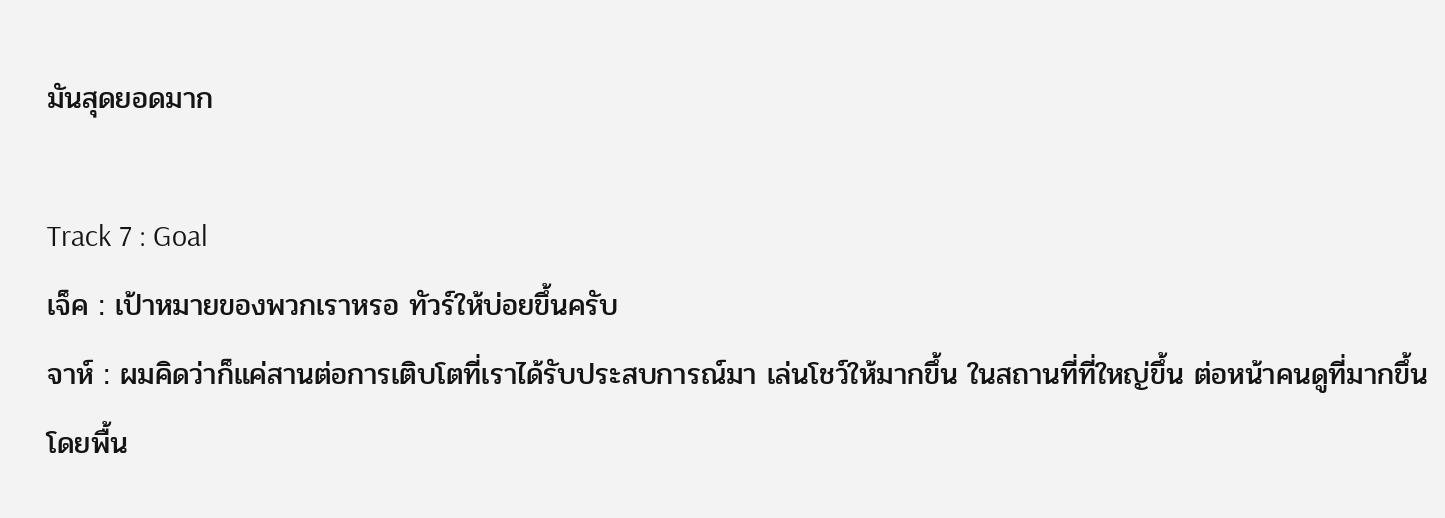มันสุดยอดมาก

Track 7 : Goal
เจ็ค : เป้าหมายของพวกเราหรอ ทัวร์ให้บ่อยขึ้นครับ
จาห์ : ผมคิดว่าก็แค่สานต่อการเติบโตที่เราได้รับประสบการณ์มา เล่นโชว์ให้มากขึ้น ในสถานที่ที่ใหญ่ขึ้น ต่อหน้าคนดูที่มากขึ้น โดยพื้น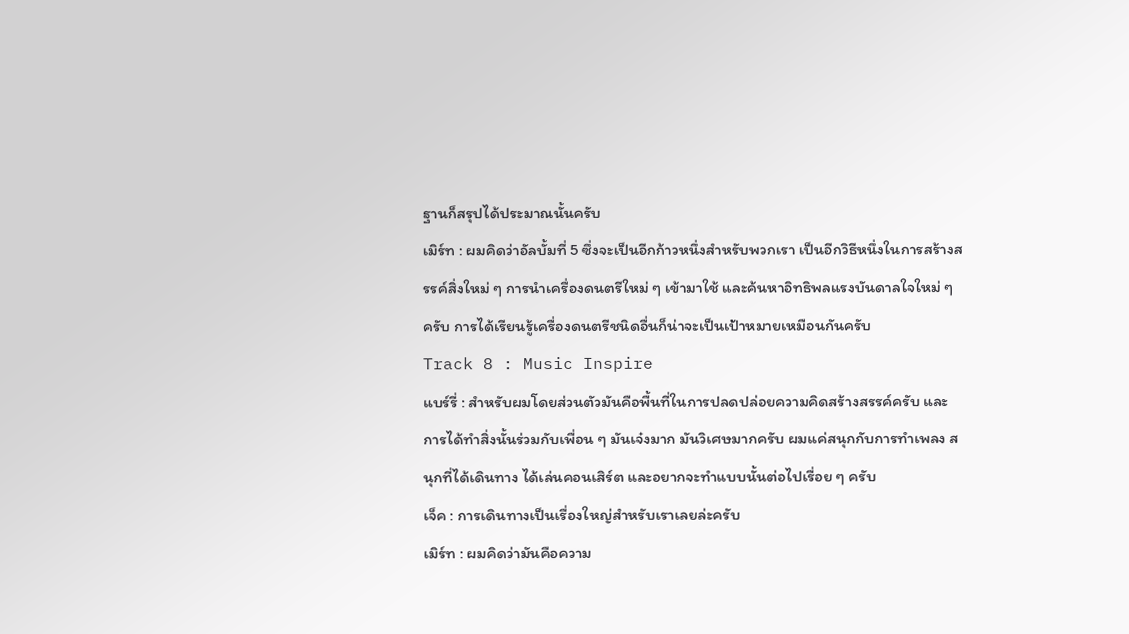ฐานก็สรุปได้ประมาณนั้นครับ
เมิร์ท : ผมคิดว่าอัลบั้มที่ 5 ซึ่งจะเป็นอีกก้าวหนึ่งสำหรับพวกเรา เป็นอีกวิธีหนึ่งในการสร้างสรรค์สิ่งใหม่ ๆ การนำเครื่องดนตรีใหม่ ๆ เข้ามาใช้ และค้นหาอิทธิพลแรงบันดาลใจใหม่ ๆ ครับ การได้เรียนรู้เครื่องดนตรีชนิดอื่นก็น่าจะเป็นเป้าหมายเหมือนกันครับ
Track 8 : Music Inspire
แบร์รี่ : สำหรับผมโดยส่วนตัวมันคือพื้นที่ในการปลดปล่อยความคิดสร้างสรรค์ครับ และการได้ทำสิ่งนั้นร่วมกับเพื่อน ๆ มันเจ๋งมาก มันวิเศษมากครับ ผมแค่สนุกกับการทำเพลง สนุกที่ได้เดินทาง ได้เล่นคอนเสิร์ต และอยากจะทำแบบนั้นต่อไปเรื่อย ๆ ครับ
เจ็ค : การเดินทางเป็นเรื่องใหญ่สำหรับเราเลยล่ะครับ
เมิร์ท : ผมคิดว่ามันคือความ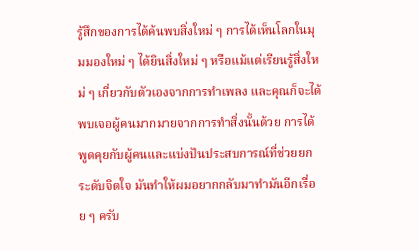รู้สึกของการได้ค้นพบสิ่งใหม่ ๆ การได้เห็นโลกในมุมมองใหม่ ๆ ได้ยินสิ่งใหม่ ๆ หรือแม้แต่เรียนรู้สิ่งใหม่ ๆ เกี่ยวกับตัวเองจากการทำเพลง และคุณก็จะได้พบเจอผู้คนมากมายจากการทำสิ่งนั้นด้วย การได้พูดคุยกับผู้คนและแบ่งปันประสบการณ์ที่ช่วยยกระดับจิตใจ มันทำให้ผมอยากกลับมาทำมันอีกเรื่อย ๆ ครับ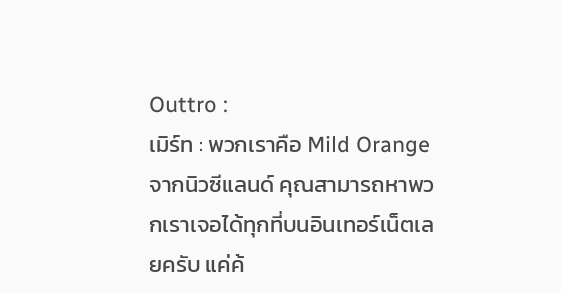Outtro :
เมิร์ท : พวกเราคือ Mild Orange จากนิวซีแลนด์ คุณสามารถหาพวกเราเจอได้ทุกที่บนอินเทอร์เน็ตเลยครับ แค่ค้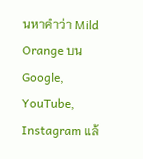นหาคำว่า Mild Orange บน Google, YouTube, Instagram แล้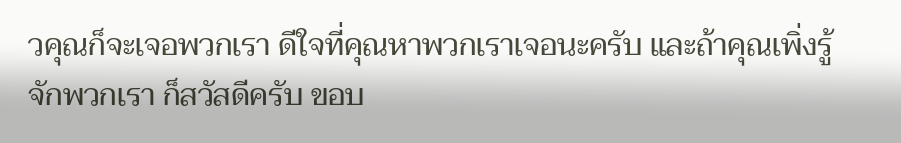วคุณก็จะเจอพวกเรา ดีใจที่คุณหาพวกเราเจอนะครับ และถ้าคุณเพิ่งรู้จักพวกเรา ก็สวัสดีครับ ขอบ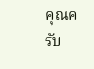คุณครับ